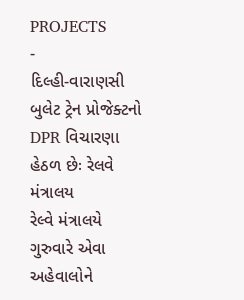PROJECTS
-
દિલ્હી-વારાણસી બુલેટ ટ્રેન પ્રોજેક્ટનો DPR વિચારણા હેઠળ છેઃ રેલવે મંત્રાલય
રેલ્વે મંત્રાલયે ગુરુવારે એવા અહેવાલોને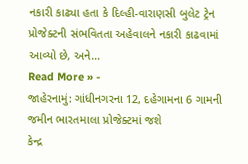નકારી કાઢ્યા હતા કે દિલ્હી-વારાણસી બુલેટ ટ્રેન પ્રોજેક્ટની સંભવિતતા અહેવાલને નકારી કાઢવામાં આવ્યો છે, અને…
Read More » -
જાહેરનામું: ગાંધીનગરના 12, દહેગામના 6 ગામની જમીન ભારતમાલા પ્રોજેક્ટમાં જશે
કેન્દ્ર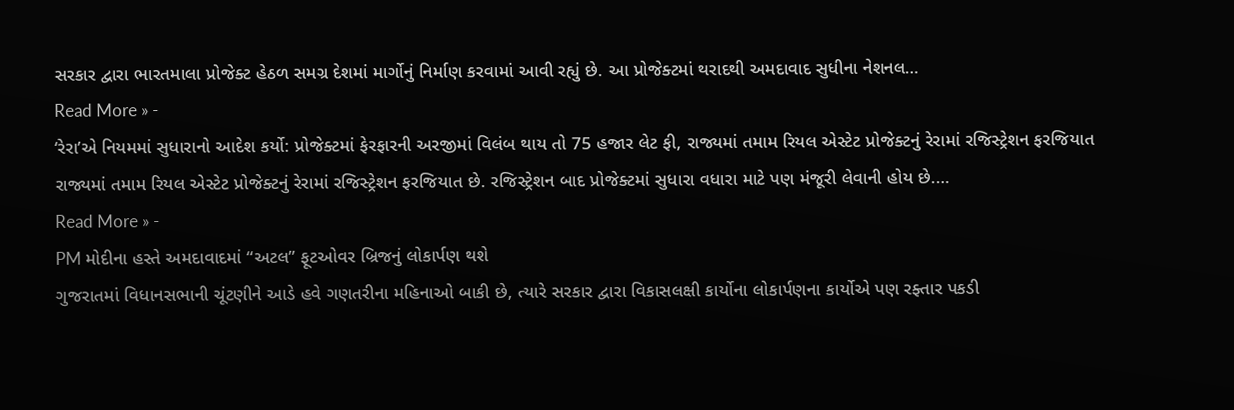સરકાર દ્વારા ભારતમાલા પ્રોજેક્ટ હેઠળ સમગ્ર દેશમાં માર્ગોનું નિર્માણ કરવામાં આવી રહ્યું છે. આ પ્રોજેક્ટમાં થરાદથી અમદાવાદ સુધીના નેશનલ…
Read More » -
‘રેરા’એ નિયમમાં સુધારાનો આદેશ કર્યો: પ્રોજેક્ટમાં ફેરફારની અરજીમાં વિલંબ થાય તો 75 હજાર લેટ ફી, રાજ્યમાં તમામ રિયલ એસ્ટેટ પ્રોજેક્ટનું રેરામાં રજિસ્ટ્રેશન ફરજિયાત
રાજ્યમાં તમામ રિયલ એસ્ટેટ પ્રોજેક્ટનું રેરામાં રજિસ્ટ્રેશન ફરજિયાત છે. રજિસ્ટ્રેશન બાદ પ્રોજેક્ટમાં સુધારા વધારા માટે પણ મંજૂરી લેવાની હોય છે.…
Read More » -
PM મોદીના હસ્તે અમદાવાદમાં “અટલ” ફૂટઓવર બ્રિજનું લોકાર્પણ થશે
ગુજરાતમાં વિધાનસભાની ચૂંટણીને આડે હવે ગણતરીના મહિનાઓ બાકી છે, ત્યારે સરકાર દ્વારા વિકાસલક્ષી કાર્યોના લોકાર્પણના કાર્યોએ પણ રફ્તાર પકડી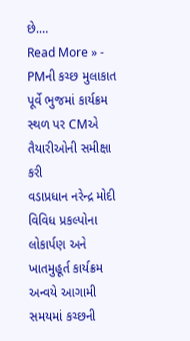છે.…
Read More » -
PMની કચ્છ મુલાકાત પૂર્વે ભુજમાં કાર્યક્રમ સ્થળ પર CMએ તૈયારીઓની સમીક્ષા કરી
વડાપ્રધાન નરેન્દ્ર મોદી વિવિધ પ્રકલ્પોના લોકાર્પણ અને ખાતમુહૂર્ત કાર્યક્રમ અન્વયે આગામી સમયમાં કચ્છની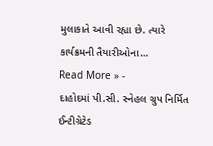મુલાકાતે આવી રહ્યા છે. ત્યારે કાર્યક્રમની તૈયારીઓના…
Read More » -
દાહોદમાં પી.સી. સ્નેહલ ગ્રુપ નિર્મિત ઈન્ટીગ્રેટેડ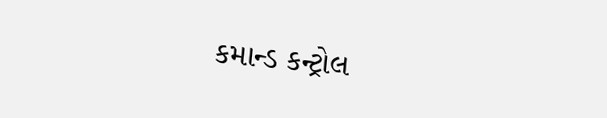કમાન્ડ કન્ટ્રોલ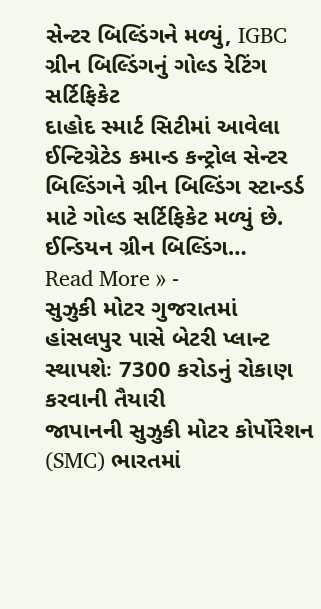સેન્ટર બિલ્ડિંગને મળ્યું, IGBC ગ્રીન બિલ્ડિંગનું ગોલ્ડ રેટિંગ સર્ટિફિકેટ
દાહોદ સ્માર્ટ સિટીમાં આવેલા ઈન્ટિગ્રેટેડ કમાન્ડ કન્ટ્રોલ સેન્ટર બિલ્ડિંગને ગ્રીન બિલ્ડિંગ સ્ટાન્ડર્ડ માટે ગોલ્ડ સર્ટિફિકેટ મળ્યું છે. ઈન્ડિયન ગ્રીન બિલ્ડિંગ…
Read More » -
સુઝુકી મોટર ગુજરાતમાં હાંસલપુર પાસે બેટરી પ્લાન્ટ સ્થાપશેઃ 7300 કરોડનું રોકાણ કરવાની તૈયારી
જાપાનની સુઝુકી મોટર કોર્પોરેશન (SMC) ભારતમાં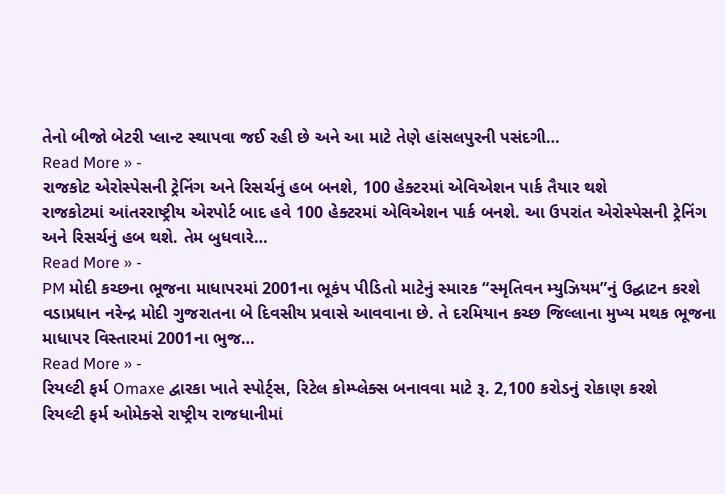તેનો બીજો બેટરી પ્લાન્ટ સ્થાપવા જઈ રહી છે અને આ માટે તેણે હાંસલપુરની પસંદગી…
Read More » -
રાજકોટ એરોસ્પેસની ટ્રેનિંગ અને રિસર્ચનું હબ બનશે, 100 હેક્ટરમાં એવિએશન પાર્ક તૈયાર થશે
રાજકોટમાં આંતરરાષ્ટ્રીય એરપોર્ટ બાદ હવે 100 હેક્ટરમાં એવિએશન પાર્ક બનશે. આ ઉપરાંત એરોસ્પેસની ટ્રેનિંગ અને રિસર્ચનું હબ થશે. તેમ બુધવારે…
Read More » -
PM મોદી કચ્છના ભૂજના માધાપરમાં 2001ના ભૂકંપ પીડિતો માટેનું સ્મારક “સ્મૃતિવન મ્યુઝિયમ”નું ઉદ્ઘાટન કરશે
વડાપ્રધાન નરેન્દ્ર મોદી ગુજરાતના બે દિવસીય પ્રવાસે આવવાના છે. તે દરમિયાન કચ્છ જિલ્લાના મુખ્ય મથક ભૂજના માધાપર વિસ્તારમાં 2001ના ભુજ…
Read More » -
રિયલ્ટી ફર્મ Omaxe દ્વારકા ખાતે સ્પોર્ટ્સ, રિટેલ કોમ્પ્લેક્સ બનાવવા માટે રૂ. 2,100 કરોડનું રોકાણ કરશે
રિયલ્ટી ફર્મ ઓમેક્સે રાષ્ટ્રીય રાજધાનીમાં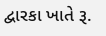દ્વારકા ખાતે રૂ.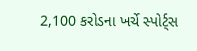2,100 કરોડના ખર્ચે સ્પોર્ટ્સ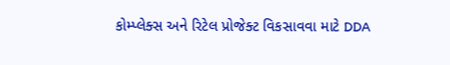કોમ્પ્લેક્સ અને રિટેલ પ્રોજેક્ટ વિકસાવવા માટે DDA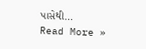પાસેથી…
Read More »